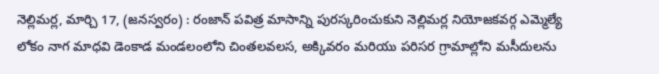నెల్లిమర్ల, మార్చి 17, (జనస్వరం) : రంజాన్ పవిత్ర మాసాన్ని పురస్కరించుకుని నెల్లిమర్ల నియోజకవర్గ ఎమ్మెల్యే లోకం నాగ మాధవి డెంకాడ మండలంలోని చింతలవలస, అక్కివరం మరియు పరిసర గ్రామాల్లోని మసీదులను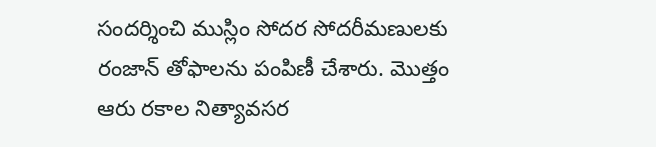సందర్శించి ముస్లిం సోదర సోదరీమణులకు రంజాన్ తోఫాలను పంపిణీ చేశారు. మొత్తం ఆరు రకాల నిత్యావసర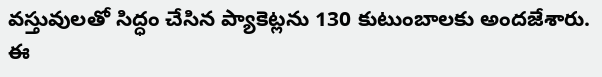వస్తువులతో సిద్ధం చేసిన ప్యాకెట్లను 130 కుటుంబాలకు అందజేశారు. ఈ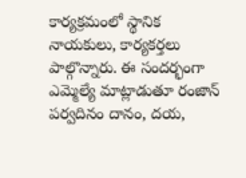కార్యక్రమంలో స్థానిక నాయకులు, కార్యకర్తలు పాల్గొన్నారు. ఈ సందర్భంగా ఎమ్మెల్యే మాట్లాడుతూ రంజాన్ పర్వదినం దానం, దయ,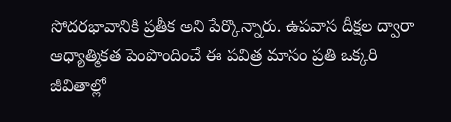సోదరభావానికి ప్రతీక అని పేర్కొన్నారు. ఉపవాస దీక్షల ద్వారా ఆధ్యాత్మికత పెంపొందించే ఈ పవిత్ర మాసం ప్రతి ఒక్కరి జీవితాల్లో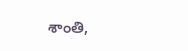శాంతి,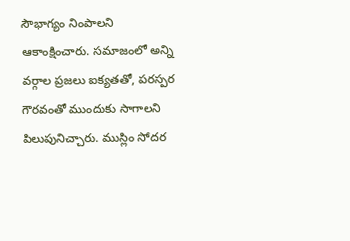సౌభాగ్యం నింపాలని ఆకాంక్షించారు. సమాజంలో అన్ని వర్గాల ప్రజలు ఐక్యతతో, పరస్పర గౌరవంతో ముందుకు సాగాలని పిలుపునిచ్చారు. ముస్లిం సోదర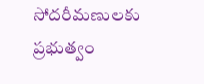సోదరీమణులకు ప్రభుత్వం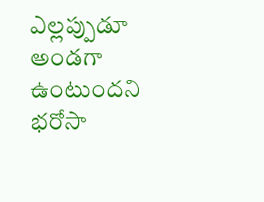ఎల్లప్పుడూ అండగా ఉంటుందని భరోసా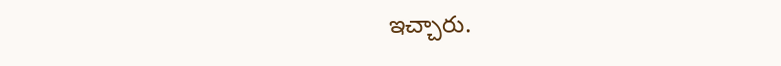ఇచ్చారు.